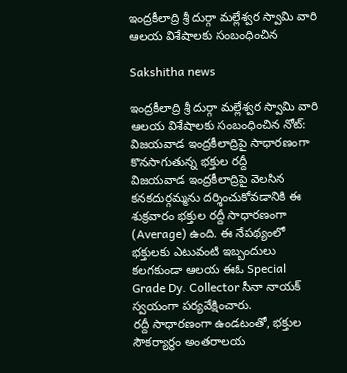ఇంద్రకీలాద్రి శ్రీ దుర్గా మల్లేశ్వర స్వామి వారి ఆలయ విశేషాలకు సంబంధించిన

Sakshitha news

ఇంద్రకీలాద్రి శ్రీ దుర్గా మల్లేశ్వర స్వామి వారి ఆలయ విశేషాలకు సంబంధించిన నోట్:
విజయవాడ ఇంద్రకీలాద్రిపై సాధారణంగా కొనసాగుతున్న భక్తుల రద్దీ
విజయవాడ ఇంద్రకీలాద్రిపై వెలసిన కనకదుర్గమ్మను దర్శించుకోవడానికి ఈ శుక్రవారం భక్తుల రద్దీ సాధారణంగా (Average) ఉంది. ఈ నేపథ్యంలో భక్తులకు ఎటువంటి ఇబ్బందులు కలగకుండా ఆలయ ఈఓ Special Grade Dy. Collector సీనా నాయక్ స్వయంగా పర్యవేక్షించారు.
రద్దీ సాధారణంగా ఉండటంతో, భక్తుల సౌకర్యార్థం అంతరాలయ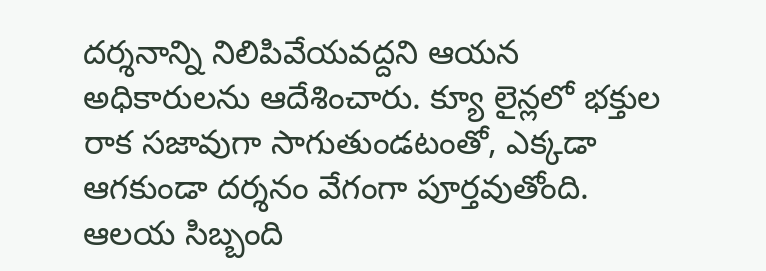దర్శనాన్ని నిలిపివేయవద్దని ఆయన అధికారులను ఆదేశించారు. క్యూ లైన్లలో భక్తుల రాక సజావుగా సాగుతుండటంతో, ఎక్కడా ఆగకుండా దర్శనం వేగంగా పూర్తవుతోంది. ఆలయ సిబ్బంది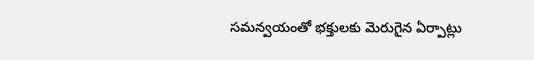సమన్వయంతో భక్తులకు మెరుగైన ఏర్పాట్లు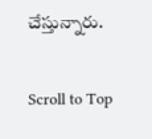చేస్తున్నారు.

Scroll to Top